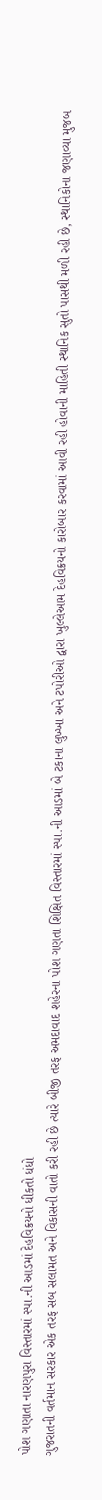પોશ ગણાતા નારણપુરા વિસ્તારમાં સ્પા.ની આડમાં દેહવિક્રયનો ધીકતો ધંધો
ગુજરાતની વર્તમાન સરકાર એક તરફ સબ સલામત અને વિકાસની વાતો કરી રહી છે ત્યારે બીજી તરફ અમદાવાદ શહેરના પોશ ગણતા શિક્ષિત વિસ્તારમાં સ્પા.ની આડમાં બે ટકાના લુખ્ખા અને ટપોરીઓ દ્વારા ખુલ્લેઆમ દેહવિક્રયનો કારોબાર કરવામાં આવી રહી હોવાની માહિતી સ્થાનિક સુતો પાસથી મળી રહી છે, સ્થાનિકોના જણાવ્યા મુજબ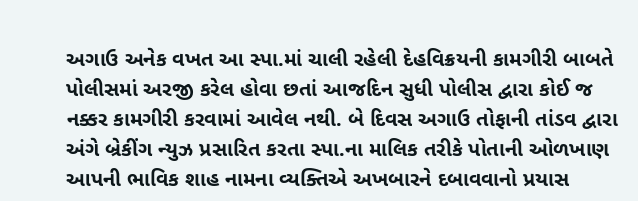અગાઉ અનેક વખત આ સ્પા.માં ચાલી રહેલી દેહવિક્રયની કામગીરી બાબતે પોલીસમાં અરજી કરેલ હોવા છતાં આજદિન સુધી પોલીસ દ્વારા કોઈ જ નક્કર કામગીરી કરવામાં આવેલ નથી. બે દિવસ અગાઉ તોફાની તાંડવ દ્વારા અંગે બ્રેકીંગ ન્યુઝ પ્રસારિત કરતા સ્પા.ના માલિક તરીકે પોતાની ઓળખાણ આપની ભાવિક શાહ નામના વ્યક્તિએ અખબારને દબાવવાનો પ્રયાસ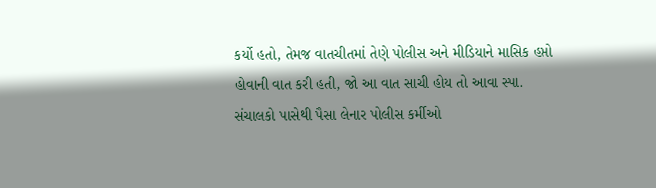કર્યો હતો, તેમજ વાતચીતમાં તેણે પોલીસ અને મીડિયાને માસિક હપ્તો હોવાની વાત કરી હતી, જો આ વાત સાચી હોય તો આવા સ્પા. સંચાલકો પાસેથી પૈસા લેનાર પોલીસ કર્મીઓ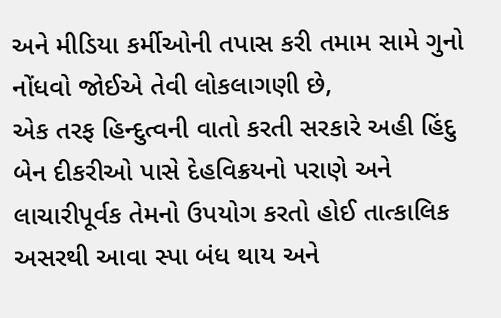અને મીડિયા કર્મીઓની તપાસ કરી તમામ સામે ગુનો નોંધવો જોઈએ તેવી લોકલાગણી છે,
એક તરફ હિન્દુત્વની વાતો કરતી સરકારે અહી હિંદુ બેન દીકરીઓ પાસે દેહવિક્રયનો પરાણે અને લાચારીપૂર્વક તેમનો ઉપયોગ કરતો હોઈ તાત્કાલિક અસરથી આવા સ્પા બંધ થાય અને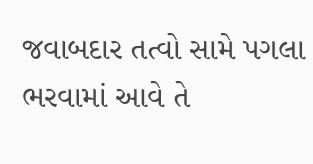જવાબદાર તત્વો સામે પગલા ભરવામાં આવે તે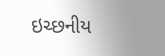ઇચ્છનીય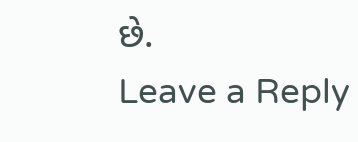છે.
Leave a Reply